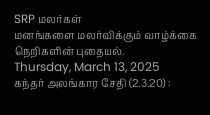SRP மலர்கள்
மனங்களை மலர்விக்கும் வாழ்க்கை நெறிகளின் புதையல்.
Thursday, March 13, 2025
கந்தர் அலங்கார சேதி (2.3.20) :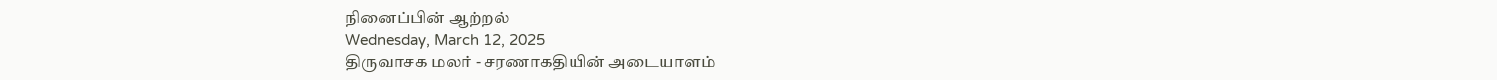நினைப்பின் ஆற்றல்
Wednesday, March 12, 2025
திருவாசக மலர் - சரணாகதியின் அடையாளம்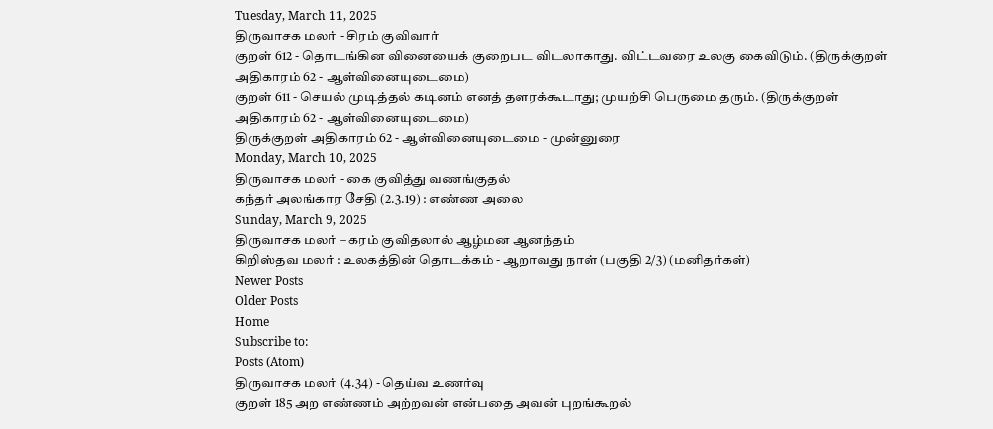Tuesday, March 11, 2025
திருவாசக மலர் - சிரம் குவிவார்
குறள் 612 - தொடங்கின வினையைக் குறைபட விடலாகாது. விட்டவரை உலகு கைவிடும். (திருக்குறள் அதிகாரம் 62 - ஆள்வினையுடைமை)
குறள் 611 - செயல் முடித்தல் கடினம் எனத் தளரக்கூடாது; முயற்சி பெருமை தரும். (திருக்குறள் அதிகாரம் 62 - ஆள்வினையுடைமை)
திருக்குறள் அதிகாரம் 62 - ஆள்வினையுடைமை - முன்னுரை
Monday, March 10, 2025
திருவாசக மலர் - கை குவித்து வணங்குதல்
கந்தர் அலங்கார சேதி (2.3.19) : எண்ண அலை
Sunday, March 9, 2025
திருவாசக மலர் – கரம் குவிதலால் ஆழ்மன ஆனந்தம்
கிறிஸ்தவ மலர் : உலகத்தின் தொடக்கம் - ஆறாவது நாள் (பகுதி 2/3) (மனிதர்கள்)
Newer Posts
Older Posts
Home
Subscribe to:
Posts (Atom)
திருவாசக மலர் (4.34) - தெய்வ உணர்வு
குறள் 185 அற எண்ணம் அற்றவன் என்பதை அவன் புறங்கூறல்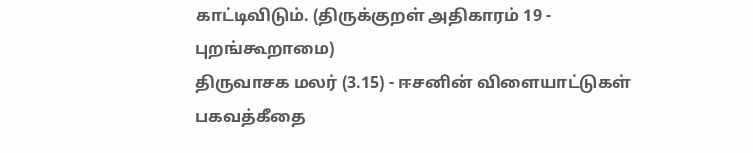காட்டிவிடும். (திருக்குறள் அதிகாரம் 19 - புறங்கூறாமை)
திருவாசக மலர் (3.15) - ஈசனின் விளையாட்டுகள்
பகவத்கீதை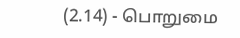(2.14) - பொறுமை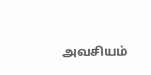அவசியம்